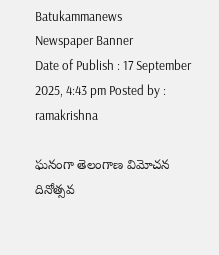Batukammanews
Newspaper Banner
Date of Publish : 17 September 2025, 4:43 pm Posted by : ramakrishna

ఘనంగా తెలంగాణ విమోచన దినోత్సవ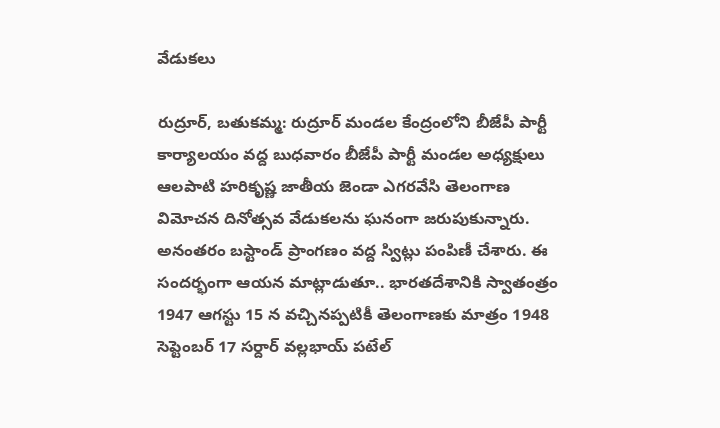వేడుకలు

రుద్రూర్, బతుకమ్మ: రుద్రూర్ మండల కేంద్రంలోని బీజేపీ పార్టీ కార్యాలయం వద్ద బుధవారం బీజేపీ పార్టీ మండల అధ్యక్షులు ఆలపాటి హరికృష్ణ జాతీయ జెండా ఎగరవేసి తెలంగాణ విమోచన దినోత్సవ వేడుకలను ఘనంగా జరుపుకున్నారు. అనంతరం బస్టాండ్ ప్రాంగణం వద్ద స్విట్లు పంపిణీ చేశారు. ఈ సందర్భంగా ఆయన మాట్లాడుతూ.. భారతదేశానికి స్వాతంత్రం 1947 ఆగస్టు 15 న వచ్చినప్పటికీ తెలంగాణకు మాత్రం 1948 సెప్టెంబర్ 17 సర్దార్ వల్లభాయ్ పటేల్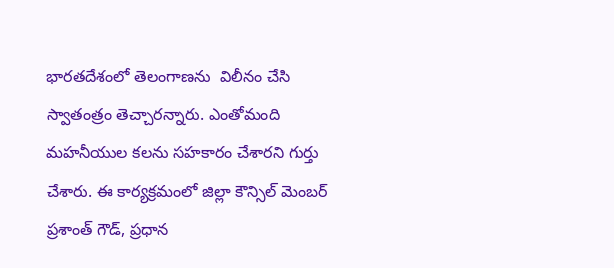భారతదేశంలో తెలంగాణను  విలీనం చేసి స్వాతంత్రం తెచ్చారన్నారు. ఎంతోమంది మహనీయుల కలను సహకారం చేశారని గుర్తు చేశారు. ఈ కార్యక్రమంలో జిల్లా కౌన్సిల్ మెంబర్ ప్రశాంత్ గౌడ్, ప్రధాన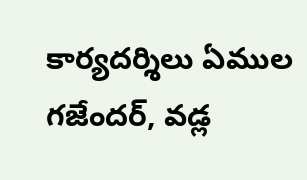కార్యదర్శిలు ఏముల గజేందర్, వడ్ల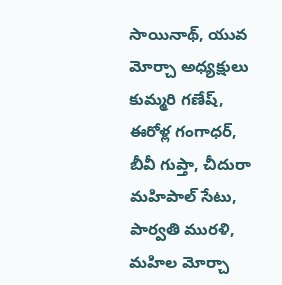సాయినాథ్, యువ మోర్చా అధ్యక్షులు కుమ్మరి గణేష్, ఈరోళ్ల గంగాధర్, బీవీ గుప్తా, చీదురా మహిపాల్ సేటు, పార్వతి మురళి, మహిల మోర్చా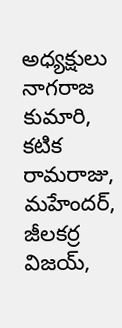అధ్యక్షులు నాగరాజ కుమారి, కటిక రామరాజు, మహేందర్, జీలకర్ర విజయ్,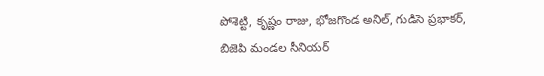పోశెట్టి, కృష్ణం రాజు, భోజగొండ అనిల్, గుడిసె ప్రభాకర్,  బిజెపి మండల సీనియర్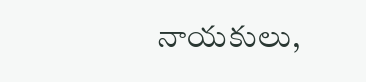నాయకులు,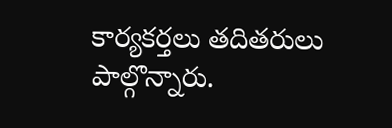కార్యకర్తలు తదితరులు పాల్గొన్నారు.